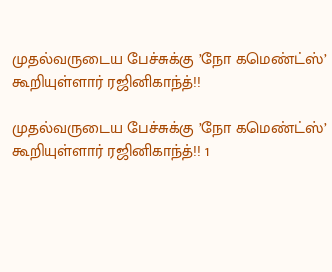முதல்வருடைய பேச்சுக்கு ’நோ கமெண்ட்ஸ்’ கூறியுள்ளார் ரஜினிகாந்த்!!

முதல்வருடைய பேச்சுக்கு ’நோ கமெண்ட்ஸ்’ கூறியுள்ளார் ரஜினிகாந்த்!! 1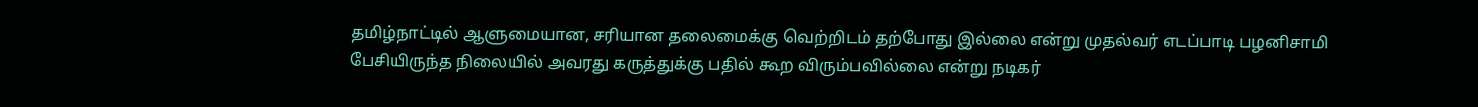தமிழ்நாட்டில் ஆளுமையான, சரியான தலைமைக்கு வெற்றிடம் தற்போது இல்லை என்று முதல்வர் எடப்பாடி பழனிசாமி பேசியிருந்த நிலையில் அவரது கருத்துக்கு பதில் கூற விரும்பவில்லை என்று நடிகர்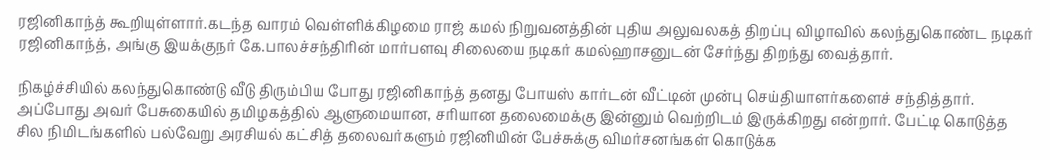ரஜினிகாந்த் கூறியுள்ளார்.கடந்த வாரம் வெள்ளிக்கிழமை ராஜ் கமல் நிறுவனத்தின் புதிய அலுவலகத் திறப்பு விழாவில் கலந்துகொண்ட நடிகர் ரஜினிகாந்த், அங்கு இயக்குநர் கே.பாலச்சந்திரின் மார்பளவு சிலையை நடிகர் கமல்ஹாசனுடன் சேர்ந்து திறந்து வைத்தார்.

நிகழ்ச்சியில் கலந்துகொண்டு வீடு திரும்பிய போது ரஜினிகாந்த் தனது போயஸ் கார்டன் வீட்டின் முன்பு செய்தியாளர்களைச் சந்தித்தார். அப்போது அவர் பேசுகையில் தமிழகத்தில் ஆளுமையான, சரியான தலைமைக்கு இன்னும் வெற்றிடம் இருக்கிறது என்றார். பேட்டி கொடுத்த சில நிமிடங்களில் பல்வேறு அரசியல் கட்சித் தலைவர்களும் ரஜினியின் பேச்சுக்கு விமர்சனங்கள் கொடுக்க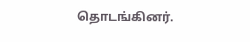தொடங்கினர்.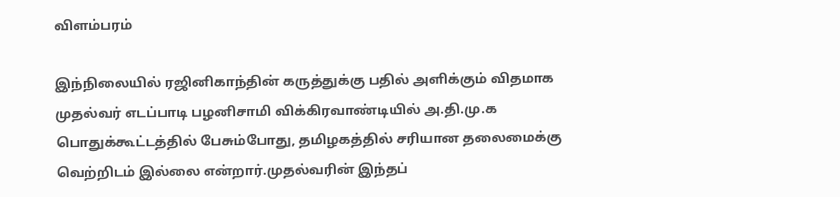விளம்பரம்

இந்நிலையில் ரஜினிகாந்தின் கருத்துக்கு பதில் அளிக்கும் விதமாக முதல்வர் எடப்பாடி பழனிசாமி விக்கிரவாண்டியில் அ.தி.மு.க பொதுக்கூட்டத்தில் பேசும்போது, தமிழகத்தில் சரியான தலைமைக்கு வெற்றிடம் இல்லை என்றார்.முதல்வரின் இந்தப்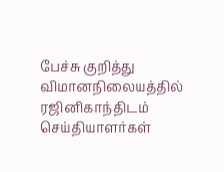பேச்சு குறித்து விமானநிலையத்தில் ரஜினிகாந்திடம் செய்தியாளர்கள்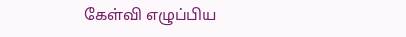கேள்வி எழுப்பிய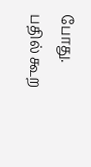போது. பதில் கூற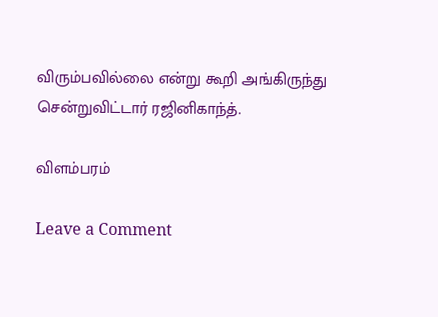விரும்பவில்லை என்று கூறி அங்கிருந்து சென்றுவிட்டார் ரஜினிகாந்த்.

விளம்பரம்

Leave a Comment